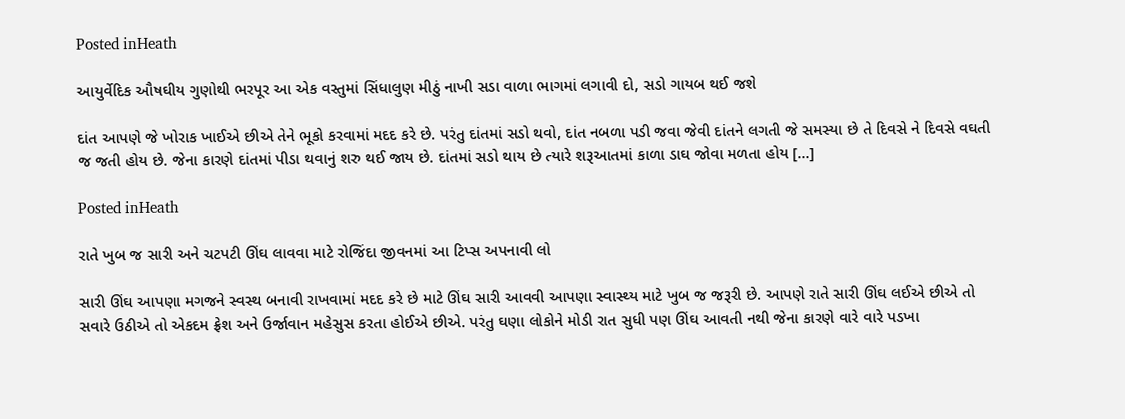Posted inHeath

આયુર્વેદિક ઔષઘીય ગુણોથી ભરપૂર આ એક વસ્તુમાં સિંધાલુણ મીઠું નાખી સડા વાળા ભાગમાં લગાવી દો, સડો ગાયબ થઈ જશે

દાંત આપણે જે ખોરાક ખાઈએ છીએ તેને ભૂકો કરવામાં મદદ કરે છે. પરંતુ દાંતમાં સડો થવો, દાંત નબળા પડી જવા જેવી દાંતને લગતી જે સમસ્યા છે તે દિવસે ને દિવસે વઘતી જ જતી હોય છે. જેના કારણે દાંતમાં પીડા થવાનું શરુ થઈ જાય છે. દાંતમાં સડો થાય છે ત્યારે શરૂઆતમાં કાળા ડાઘ જોવા મળતા હોય […]

Posted inHeath

રાતે ખુબ જ સારી અને ચટપટી ઊંઘ લાવવા માટે રોજિંદા જીવનમાં આ ટિપ્સ અપનાવી લો

સારી ઊંઘ આપણા મગજને સ્વસ્થ બનાવી રાખવામાં મદદ કરે છે માટે ઊંઘ સારી આવવી આપણા સ્વાસ્થ્ય માટે ખુબ જ જરૂરી છે. આપણે રાતે સારી ઊંઘ લઈએ છીએ તો સવારે ઉઠીએ તો એકદમ ફ્રેશ અને ઉર્જાવાન મહેસુસ કરતા હોઈએ છીએ. પરંતુ ઘણા લોકોને મોડી રાત સુધી પણ ઊંઘ આવતી નથી જેના કારણે વારે વારે પડખા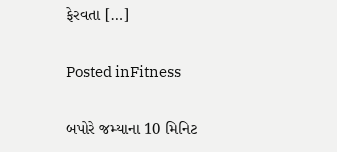ફેરવતા […]

Posted inFitness

બપોરે જમ્યાના 10 મિનિટ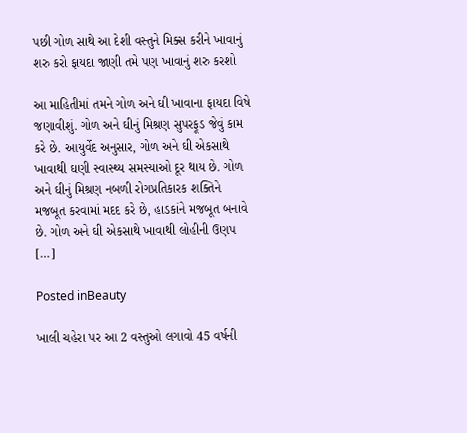પછી ગોળ સાથે આ દેશી વસ્તુને મિક્સ કરીને ખાવાનું શરુ કરો ફાયદા જાણી તમે પણ ખાવાનું શરુ કરશો

આ માહિતીમાં તમને ગોળ અને ઘી ખાવાના ફાયદા વિષે જણાવીશું. ગોળ અને ઘીનું મિશ્રણ સુપરફૂડ જેવું કામ કરે છે. આયુર્વેદ અનુસાર, ગોળ અને ઘી એકસાથે ખાવાથી ઘણી સ્વાસ્થ્ય સમસ્યાઓ દૂર થાય છે. ગોળ અને ઘીનું મિશ્રણ નબળી રોગપ્રતિકારક શક્તિને મજબૂત કરવામાં મદદ કરે છે, હાડકાંને મજબૂત બનાવે છે. ગોળ અને ઘી એકસાથે ખાવાથી લોહીની ઉણપ […]

Posted inBeauty

ખાલી ચહેરા પર આ 2 વસ્તુઓ લગાવો 45 વર્ષની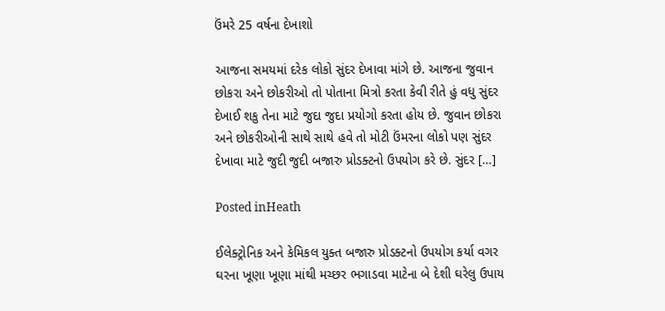ઉંમરે 25 વર્ષના દેખાશો

આજના સમયમાં દરેક લોકો સુંદર દેખાવા માંગે છે. આજના જુવાન છોકરા અને છોકરીઓ તો પોતાના મિત્રો કરતા કેવી રીતે હું વધુ સુંદર દેખાઈ શકુ તેના માટે જુદા જુદા પ્રયોગો કરતા હોય છે. જુવાન છોકરા અને છોકરીઓની સાથે સાથે હવે તો મોટી ઉંમરના લોકો પણ સુંદર દેખાવા માટે જુદી જુદી બજારુ પ્રોડક્ટનો ઉપયોગ કરે છે. સુંદર […]

Posted inHeath

ઈલેક્ટ્રોનિક અને કેમિકલ યુક્ત બજારુ પ્રોડક્ટનો ઉપયોગ કર્યા વગર ઘરના ખૂણા ખૂણા માંથી મચ્છર ભગાડવા માટેના બે દેશી ઘરેલુ ઉપાય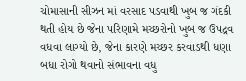ચોમાસાની સીઝન માં વરસાદ પડવાથી ખુબ જ ગંદકી થતી હોય છે જેના પરિણામે મચ્છરોનો ખુબ જ ઉપદ્રવ વધવા લાગ્યો છે, જેના કારણે મચ્છર કરવાડથી ધણા બધા રોગો થવાનો સંભાવના વધુ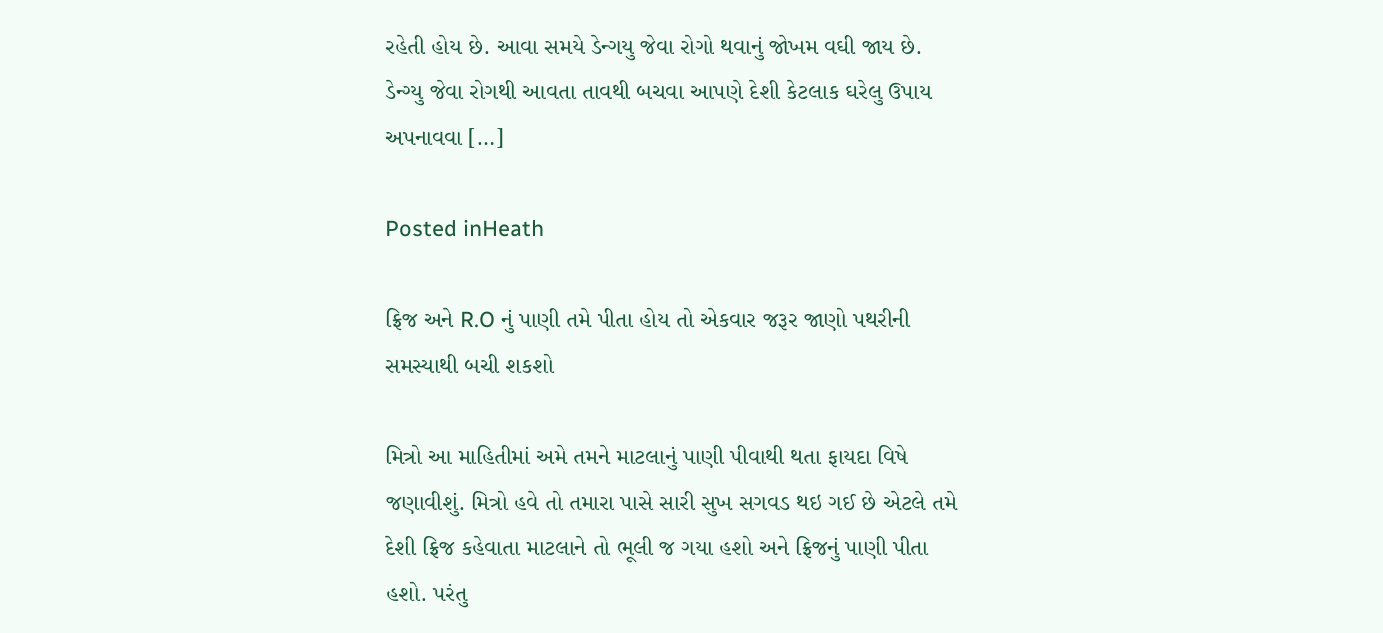રહેતી હોય છે. આવા સમયે ડેન્ગયુ જેવા રોગો થવાનું જોખમ વઘી જાય છે. ડેન્ગ્યુ જેવા રોગથી આવતા તાવથી બચવા આપણે દેશી કેટલાક ઘરેલુ ઉપાય અપનાવવા […]

Posted inHeath

ફ્રિજ અને R.O નું પાણી તમે પીતા હોય તો એકવાર જરૂર જાણો પથરીની સમસ્યાથી બચી શકશો

મિત્રો આ માહિતીમાં અમે તમને માટલાનું પાણી પીવાથી થતા ફાયદા વિષે જણાવીશું. મિત્રો હવે તો તમારા પાસે સારી સુખ સગવડ થઇ ગઈ છે એટલે તમે દેશી ફ્રિજ કહેવાતા માટલાને તો ભૂલી જ ગયા હશો અને ફ્રિજનું પાણી પીતા હશો. પરંતુ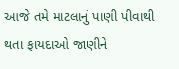આજે તમે માટલાનું પાણી પીવાથી થતા ફાયદાઓ જાણીને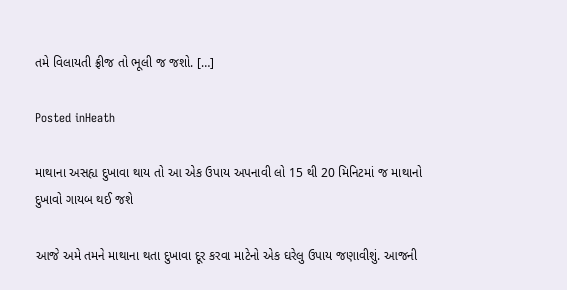તમે વિલાયતી ફ્રીજ તો ભૂલી જ જશો. […]

Posted inHeath

માથાના અસહ્ય દુખાવા થાય તો આ એક ઉપાય અપનાવી લો 15 થી 20 મિનિટમાં જ માથાનો દુખાવો ગાયબ થઈ જશે

આજે અમે તમને માથાના થતા દુખાવા દૂર કરવા માટેનો એક ઘરેલુ ઉપાય જણાવીશું. આજની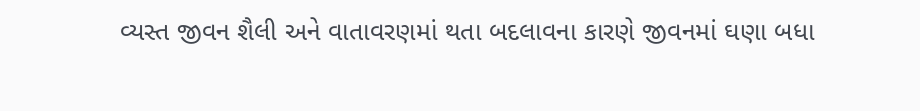વ્યસ્ત જીવન શૈલી અને વાતાવરણમાં થતા બદલાવના કારણે જીવનમાં ઘણા બધા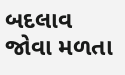બદલાવ જોવા મળતા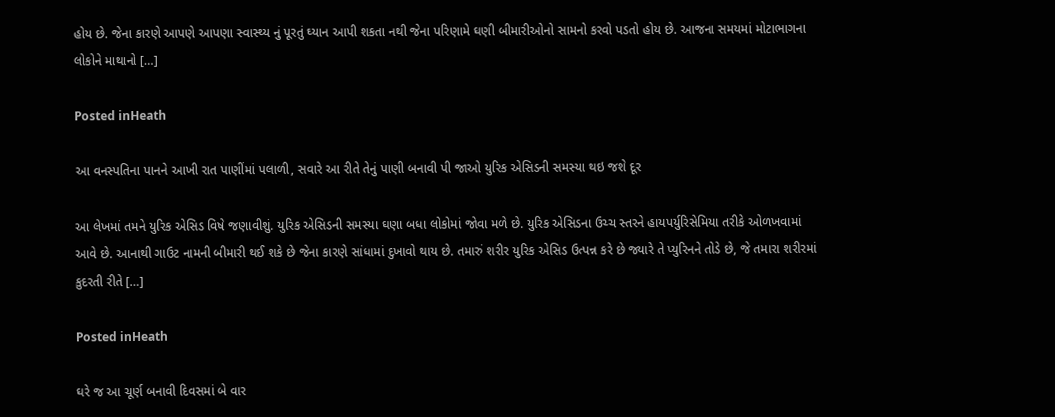હોય છે. જેના કારણે આપણે આપણા સ્વાસ્થ્ય નું પૂરતું ઘ્યાન આપી શકતા નથી જેના પરિણામે ઘણી બીમારીઓનો સામનો કરવો પડતો હોય છે. આજના સમયમાં મોટાભાગના લોકોને માથાનો […]

Posted inHeath

આ વનસ્પતિના પાનને આખી રાત પાણીંમાં પલાળી, સવારે આ રીતે તેનું પાણી બનાવી પી જાઓ યુરિક એસિડની સમસ્યા થઇ જશે દૂર

આ લેખમાં તમને યુરિક એસિડ વિષે જણાવીશું. યુરિક એસિડની સમસ્યા ઘણા બધા લોકોમાં જોવા મળે છે. યુરિક એસિડના ઉચ્ચ સ્તરને હાયપર્યુરિસેમિયા તરીકે ઓળખવામાં આવે છે. આનાથી ગાઉટ નામની બીમારી થઈ શકે છે જેના કારણે સાંધામાં દુખાવો થાય છે. તમારું શરીર યુરિક એસિડ ઉત્પન્ન કરે છે જ્યારે તે પ્યુરિનને તોડે છે, જે તમારા શરીરમાં કુદરતી રીતે […]

Posted inHeath

ઘરે જ આ ચૂર્ણ બનાવી દિવસમાં બે વાર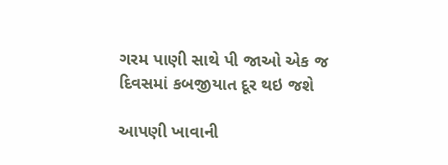ગરમ પાણી સાથે પી જાઓ એક જ દિવસમાં કબજીયાત દૂર થઇ જશે

આપણી ખાવાની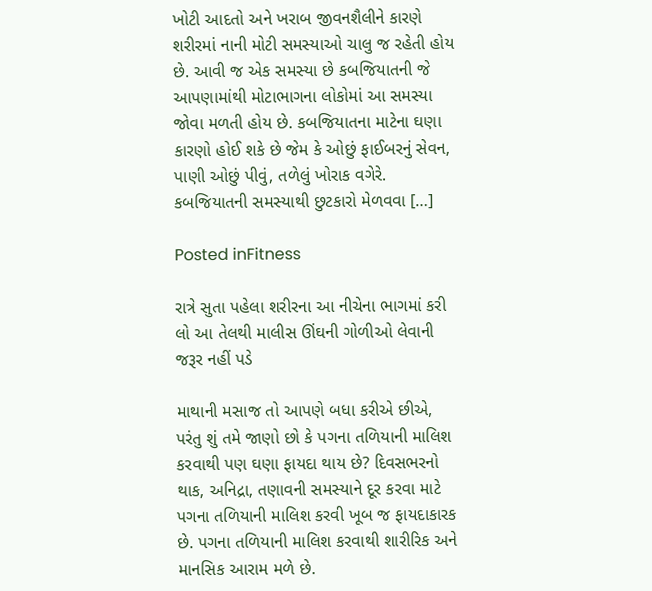ખોટી આદતો અને ખરાબ જીવનશૈલીને કારણે શરીરમાં નાની મોટી સમસ્યાઓ ચાલુ જ રહેતી હોય છે. આવી જ એક સમસ્યા છે કબજિયાતની જે આપણામાંથી મોટાભાગના લોકોમાં આ સમસ્યા જોવા મળતી હોય છે. કબજિયાતના માટેના ઘણા કારણો હોઈ શકે છે જેમ કે ઓછું ફાઈબરનું સેવન, પાણી ઓછું પીવું, તળેલું ખોરાક વગેરે. કબજિયાતની સમસ્યાથી છુટકારો મેળવવા […]

Posted inFitness

રાત્રે સુતા પહેલા શરીરના આ નીચેના ભાગમાં કરી લો આ તેલથી માલીસ ઊંઘની ગોળીઓ લેવાની જરૂર નહીં પડે

માથાની મસાજ તો આપણે બધા કરીએ છીએ, પરંતુ શું તમે જાણો છો કે પગના તળિયાની માલિશ કરવાથી પણ ઘણા ફાયદા થાય છે? દિવસભરનો થાક, અનિદ્રા, તણાવની સમસ્યાને દૂર કરવા માટે પગના તળિયાની માલિશ કરવી ખૂબ જ ફાયદાકારક છે. પગના તળિયાની માલિશ કરવાથી શારીરિક અને માનસિક આરામ મળે છે.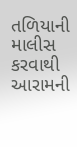તળિયાની માલીસ કરવાથી આરામની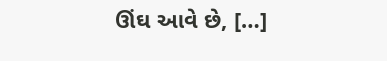ઊંઘ આવે છે, […]